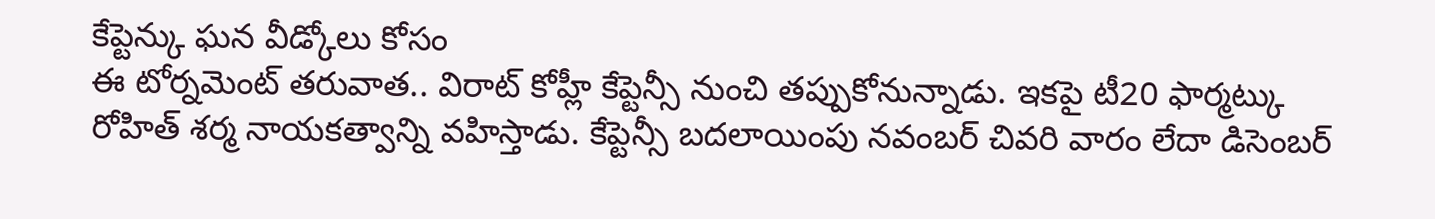కేప్టెన్కు ఘన వీడ్కోలు కోసం
ఈ టోర్నమెంట్ తరువాత.. విరాట్ కోహ్లీ కేప్టెన్సీ నుంచి తప్పుకోనున్నాడు. ఇకపై టీ20 ఫార్మట్కు రోహిత్ శర్మ నాయకత్వాన్ని వహిస్తాడు. కేప్టెన్సీ బదలాయింపు నవంబర్ చివరి వారం లేదా డిసెంబర్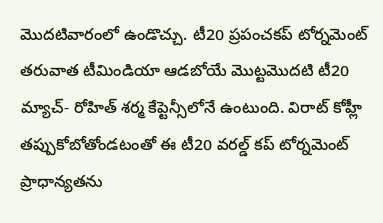మొదటివారంలో ఉండొచ్చు. టీ20 ప్రపంచకప్ టోర్నమెంట్ తరువాత టీమిండియా ఆడబోయే మొట్టమొదటి టీ20 మ్యాచ్- రోహిత్ శర్మ కేప్టెన్సీలోనే ఉంటుంది. విరాట్ కోహ్లీ తప్పుకోబోతోండటంతో ఈ టీ20 వరల్డ్ కప్ టోర్నమెంట్ ప్రాధాన్యతను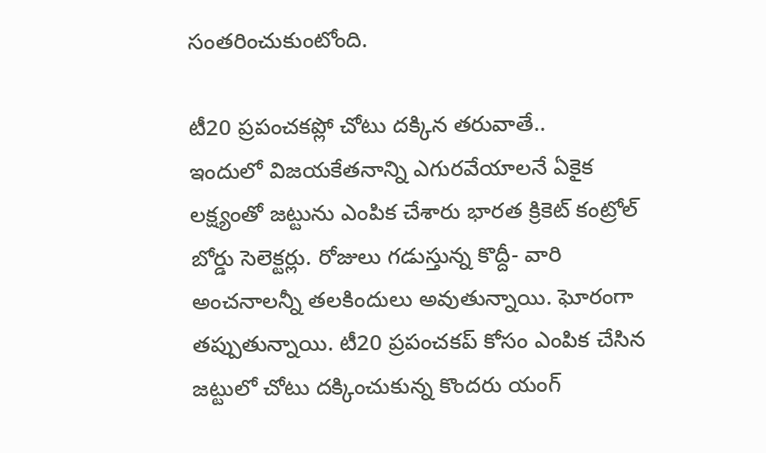సంతరించుకుంటోంది.

టీ20 ప్రపంచకప్లో చోటు దక్కిన తరువాతే..
ఇందులో విజయకేతనాన్ని ఎగురవేయాలనే ఏకైక లక్ష్యంతో జట్టును ఎంపిక చేశారు భారత క్రికెట్ కంట్రోల్ బోర్డు సెలెక్టర్లు. రోజులు గడుస్తున్న కొద్దీ- వారి అంచనాలన్నీ తలకిందులు అవుతున్నాయి. ఘోరంగా తప్పుతున్నాయి. టీ20 ప్రపంచకప్ కోసం ఎంపిక చేసిన జట్టులో చోటు దక్కించుకున్న కొందరు యంగ్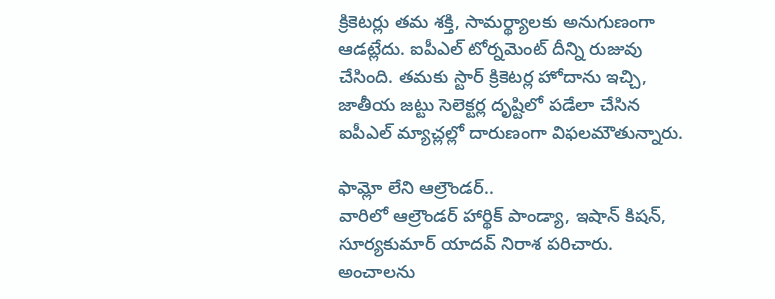క్రికెటర్లు తమ శక్తి, సామర్థ్యాలకు అనుగుణంగా ఆడట్లేదు. ఐపీఎల్ టోర్నమెంట్ దీన్ని రుజువు చేసింది. తమకు స్టార్ క్రికెటర్ల హోదాను ఇచ్చి, జాతీయ జట్టు సెలెక్టర్ల దృష్టిలో పడేలా చేసిన ఐపీఎల్ మ్యాచ్లల్లో దారుణంగా విఫలమౌతున్నారు.

ఫామ్లో లేని ఆల్రౌండర్..
వారిలో ఆల్రౌండర్ హార్థిక్ పాండ్యా, ఇషాన్ కిషన్, సూర్యకుమార్ యాదవ్ నిరాశ పరిచారు. అంచాలను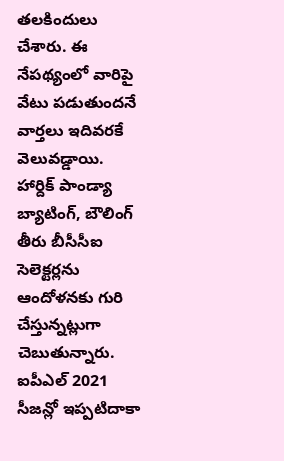తలకిందులు చేశారు. ఈ నేపథ్యంలో వారిపై వేటు పడుతుందనే వార్తలు ఇదివరకే వెలువడ్డాయి. హార్దిక్ పాండ్యా బ్యాటింగ్, బౌలింగ్ తీరు బీసీసీఐ సెలెక్టర్లను ఆందోళనకు గురి చేస్తున్నట్లుగా చెబుతున్నారు. ఐపీఎల్ 2021 సీజన్లో ఇప్పటిదాకా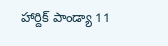హార్దిక్ పాండ్యా 11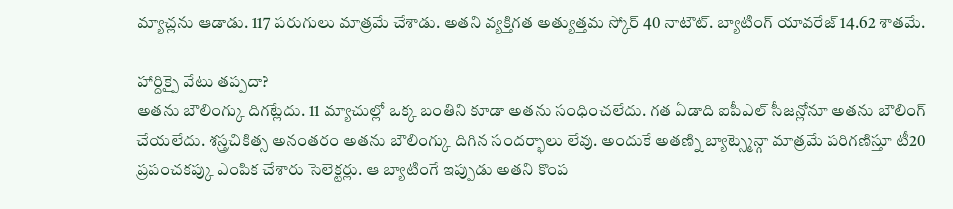మ్యాచ్లను ఆడాడు. 117 పరుగులు మాత్రమే చేశాడు. అతని వ్యక్తిగత అత్యుత్తమ స్కోర్ 40 నాటౌట్. బ్యాటింగ్ యావరేజ్ 14.62 శాతమే.

హార్దిక్పై వేటు తప్పదా?
అతను బౌలింగ్కు దిగట్లేదు. 11 మ్యాచుల్లో ఒక్క బంతిని కూడా అతను సంధించలేదు. గత ఏడాది ఐపీఎల్ సీజన్లోనూ అతను బౌలింగ్ చేయలేదు. శస్త్రచికిత్స అనంతరం అతను బౌలింగ్కు దిగిన సందర్భాలు లేవు. అందుకే అతణ్ని బ్యాట్స్మెన్గా మాత్రమే పరిగణిస్తూ టీ20 ప్రపంచకప్కు ఎంపిక చేశారు సెలెక్టర్లు. ఆ బ్యాటింగే ఇప్పుడు అతని కొంప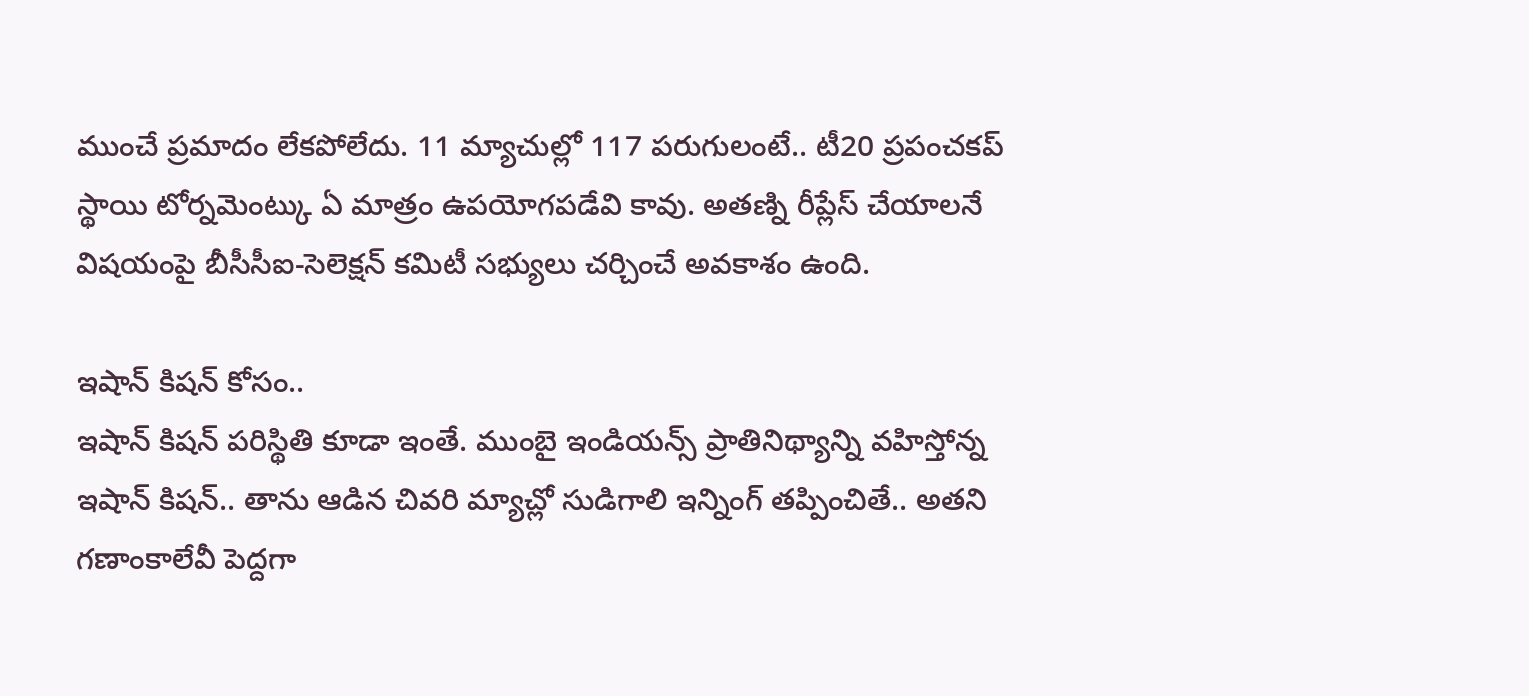ముంచే ప్రమాదం లేకపోలేదు. 11 మ్యాచుల్లో 117 పరుగులంటే.. టీ20 ప్రపంచకప్ స్థాయి టోర్నమెంట్కు ఏ మాత్రం ఉపయోగపడేవి కావు. అతణ్ని రీప్లేస్ చేయాలనే విషయంపై బీసీసీఐ-సెలెక్షన్ కమిటీ సభ్యులు చర్చించే అవకాశం ఉంది.

ఇషాన్ కిషన్ కోసం..
ఇషాన్ కిషన్ పరిస్థితి కూడా ఇంతే. ముంబై ఇండియన్స్ ప్రాతినిథ్యాన్ని వహిస్తోన్న ఇషాన్ కిషన్.. తాను ఆడిన చివరి మ్యాచ్లో సుడిగాలి ఇన్నింగ్ తప్పించితే.. అతని గణాంకాలేవీ పెద్దగా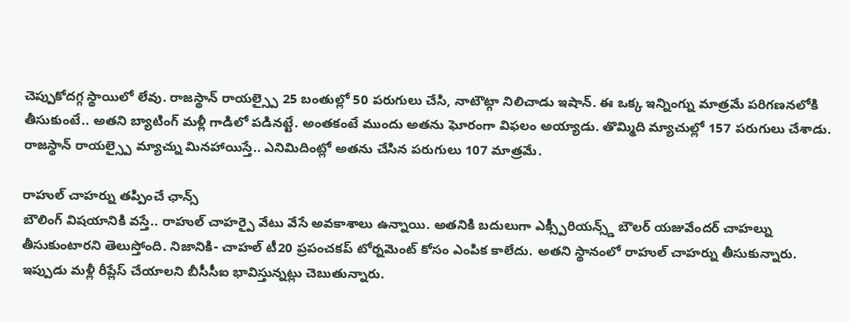చెప్పుకోదగ్గ స్థాయిలో లేవు. రాజస్థాన్ రాయల్స్పై 25 బంతుల్లో 50 పరుగులు చేసి, నాటౌట్గా నిలిచాడు ఇషాన్. ఈ ఒక్క ఇన్నింగ్ను మాత్రమే పరిగణనలోకి తీసుకుంటే.. అతని బ్యాటింగ్ మళ్లీ గాడిలో పడినట్టే. అంతకంటే ముందు అతను ఘోరంగా విఫలం అయ్యాడు. తొమ్మిది మ్యాచుల్లో 157 పరుగులు చేశాడు. రాజస్థాన్ రాయల్స్పై మ్యాచ్ను మినహాయిస్తే.. ఎనిమిదింట్లో అతను చేసిన పరుగులు 107 మాత్రమే.

రాహుల్ చాహర్ను తప్పించే ఛాన్స్
బౌలింగ్ విషయానికి వస్తే.. రాహుల్ చాహర్పై వేటు వేసే అవకాశాలు ఉన్నాయి. అతనికి బదులుగా ఎక్స్పీరియన్స్డ్ బౌలర్ యజువేందర్ చాహల్ను తీసుకుంటారని తెలుస్తోంది. నిజానికి- చాహల్ టీ20 ప్రపంచకప్ టోర్నమెంట్ కోసం ఎంపిక కాలేదు. అతని స్థానంలో రాహుల్ చాహర్ను తీసుకున్నారు. ఇప్పుడు మళ్లీ రీప్లేస్ చేయాలని బీసీసీఐ భావిస్తున్నట్లు చెబుతున్నారు.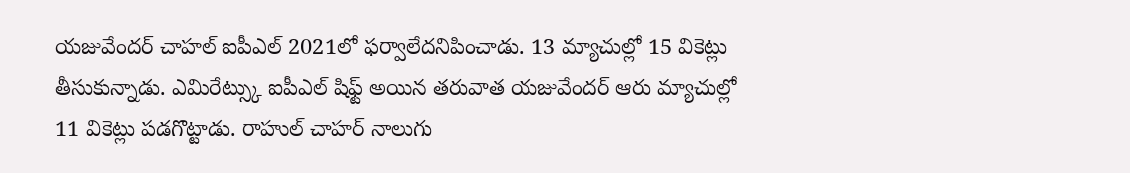యజువేందర్ చాహల్ ఐపీఎల్ 2021లో ఫర్వాలేదనిపించాడు. 13 మ్యాచుల్లో 15 వికెట్లు తీసుకున్నాడు. ఎమిరేట్స్కు ఐపీఎల్ షిఫ్ట్ అయిన తరువాత యజువేందర్ ఆరు మ్యాచుల్లో 11 వికెట్లు పడగొట్టాడు. రాహుల్ చాహర్ నాలుగు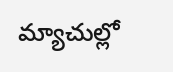మ్యాచుల్లో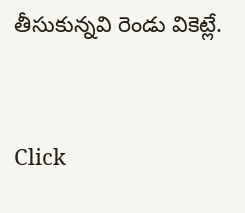తీసుకున్నవి రెండు వికెట్లే.


Click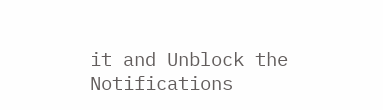it and Unblock the Notifications